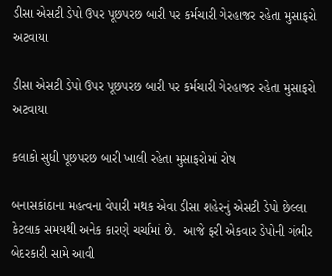ડીસા એસટી ડેપો ઉપર પૂછપરછ બારી પર કર્મચારી ગેરહાજર રહેતા મુસાફરો અટવાયા

ડીસા એસટી ડેપો ઉપર પૂછપરછ બારી પર કર્મચારી ગેરહાજર રહેતા મુસાફરો અટવાયા

કલાકો સુધી પૂછપરછ બારી ખાલી રહેતા મુસાફરોમાં રોષ

બનાસકાંઠાના મહત્વના વેપારી મથક એવા ડીસા શહેરનું એસટી ડેપો છેલ્લા કેટલાક સમયથી અનેક કારણે ચર્ચામાં છે.  આજે ફરી એકવાર ડેપોની ગંભીર બેદરકારી સામે આવી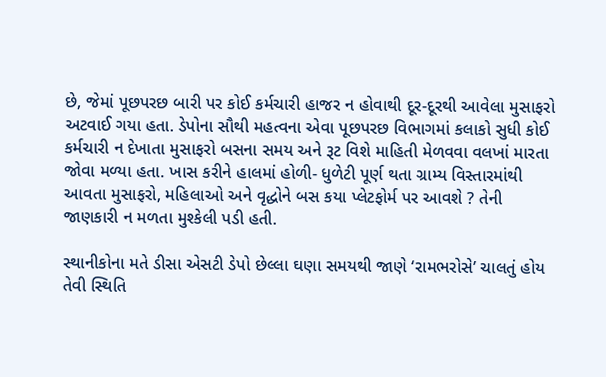છે, જેમાં પૂછપરછ બારી પર કોઈ કર્મચારી હાજર ન હોવાથી દૂર-દૂરથી આવેલા મુસાફરો અટવાઈ ગયા હતા. ડેપોના સૌથી મહત્વના એવા પૂછપરછ વિભાગમાં કલાકો સુધી કોઈ કર્મચારી ન દેખાતા મુસાફરો બસના સમય અને રૂટ વિશે માહિતી મેળવવા વલખાં મારતા જોવા મળ્યા હતા. ખાસ કરીને હાલમાં હોળી- ધુળેટી પૂર્ણ થતા ગ્રામ્ય વિસ્તારમાંથી આવતા મુસાફરો, મહિલાઓ અને વૃદ્ધોને બસ કયા પ્લેટફોર્મ પર આવશે ? તેની જાણકારી ન મળતા મુશ્કેલી પડી હતી.

સ્થાનીકોના મતે ડીસા એસટી ડેપો છેલ્લા ઘણા સમયથી જાણે ‘રામભરોસે’ ચાલતું હોય તેવી સ્થિતિ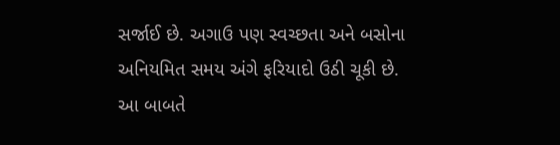સર્જાઈ છે. અગાઉ પણ સ્વચ્છતા અને બસોના અનિયમિત સમય અંગે ફરિયાદો ઉઠી ચૂકી છે. આ બાબતે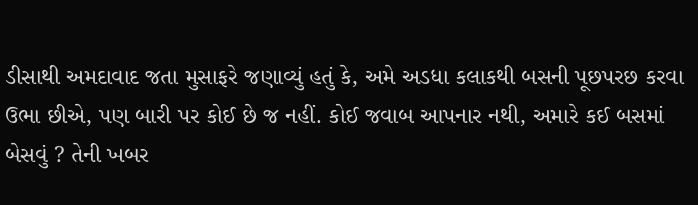ડીસાથી અમદાવાદ જતા મુસાફરે જણાવ્યું હતું કે, અમે અડધા કલાકથી બસની પૂછપરછ કરવા ઉભા છીએ, પણ બારી પર કોઈ છે જ નહીં. કોઈ જવાબ આપનાર નથી, અમારે કઈ બસમાં બેસવું ? તેની ખબર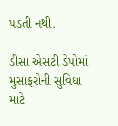પડતી નથી.

ડીસા એસટી ડેપોમાં મુસાફરોની સુવિધા માટે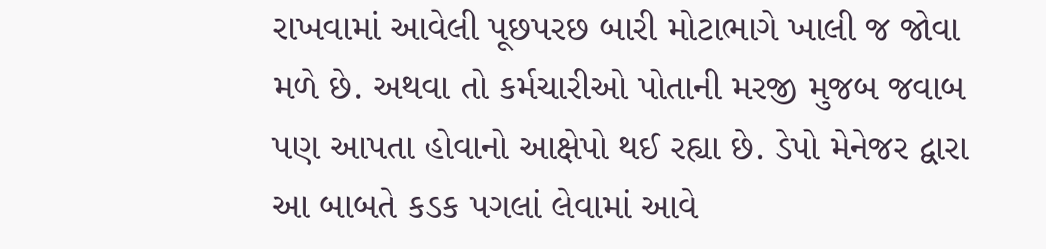રાખવામાં આવેલી પૂછપરછ બારી મોટાભાગે ખાલી જ જોવા મળે છે. અથવા તો કર્મચારીઓ પોતાની મરજી મુજબ જવાબ પણ આપતા હોવાનો આક્ષેપો થઈ રહ્યા છે. ડેપો મેનેજર દ્વારા આ બાબતે કડક પગલાં લેવામાં આવે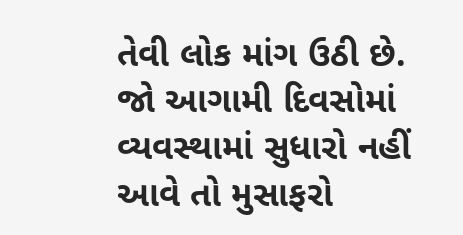તેવી લોક માંગ ઉઠી છે. જો આગામી દિવસોમાં વ્યવસ્થામાં સુધારો નહીં આવે તો મુસાફરો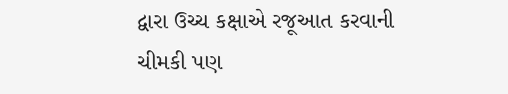દ્વારા ઉચ્ચ કક્ષાએ રજૂઆત કરવાની ચીમકી પણ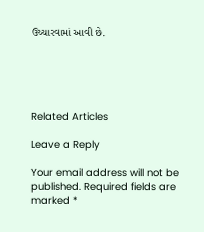ઉચ્ચારવામાં આવી છે.





Related Articles

Leave a Reply

Your email address will not be published. Required fields are marked *